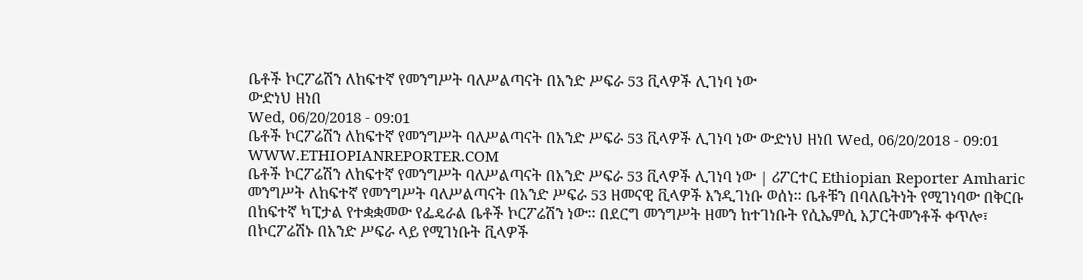ቤቶች ኮርፖሬሽን ለከፍተኛ የመንግሥት ባለሥልጣናት በአንድ ሥፍራ 53 ቪላዎች ሊገነባ ነው
ውድነህ ዘነበ
Wed, 06/20/2018 - 09:01
ቤቶች ኮርፖሬሽን ለከፍተኛ የመንግሥት ባለሥልጣናት በአንድ ሥፍራ 53 ቪላዎች ሊገነባ ነው ውድነህ ዘነበ Wed, 06/20/2018 - 09:01
WWW.ETHIOPIANREPORTER.COM
ቤቶች ኮርፖሬሽን ለከፍተኛ የመንግሥት ባለሥልጣናት በአንድ ሥፍራ 53 ቪላዎች ሊገነባ ነው | ሪፖርተር Ethiopian Reporter Amharic
መንግሥት ለከፍተኛ የመንግሥት ባለሥልጣናት በአንድ ሥፍራ 53 ዘመናዊ ቪላዎች እንዲገነቡ ወሰነ፡፡ ቤቶቹን በባለቤትነት የሚገነባው በቅርቡ በከፍተኛ ካፒታል የተቋቋመው የፌዴራል ቤቶች ኮርፖሬሽን ነው፡፡ በደርግ መንግሥት ዘመን ከተገነቡት የሲኤምሲ አፓርትመንቶች ቀጥሎ፣ በኮርፖሬሽኑ በአንድ ሥፍራ ላይ የሚገነቡት ቪላዎች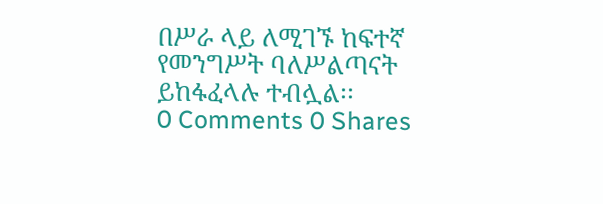በሥራ ላይ ለሚገኙ ከፍተኛ የመንግሥት ባለሥልጣናት  ይከፋፈላሉ ተብሏል፡፡
0 Comments 0 Shares